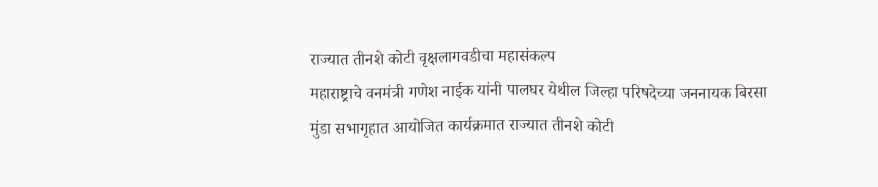राज्यात तीनशे कोटी वृक्षलागवडीचा महासंकल्प
महाराष्ट्राचे वनमंत्री गणेश नाईक यांनी पालघर येथील जिल्हा परिषदेच्या जननायक बिरसा मुंडा सभागृहात आयोजित कार्यक्रमात राज्यात तीनशे कोटी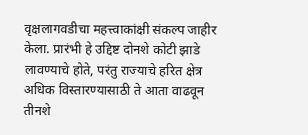वृक्षलागवडीचा महत्त्वाकांक्षी संकल्प जाहीर केला. प्रारंभी हे उद्दिष्ट दोनशे कोटी झाडे लावण्याचे होते, परंतु राज्याचे हरित क्षेत्र अधिक विस्तारण्यासाठी ते आता वाढवून तीनशे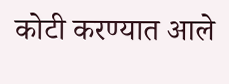कोटी करण्यात आले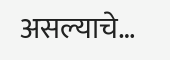असल्याचे…